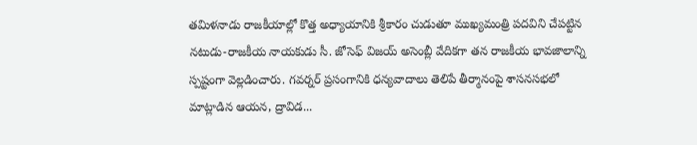తమిళనాడు రాజకీయాల్లో కొత్త అధ్యాయానికి శ్రీకారం చుడుతూ ముఖ్యమంత్రి పదవిని చేపట్టిన నటుడు-రాజకీయ నాయకుడు సీ. జోసెఫ్ విజయ్ అసెంబ్లీ వేదికగా తన రాజకీయ భావజాలాన్ని స్పష్టంగా వెల్లడించారు. గవర్నర్ ప్రసంగానికి ధన్యవాదాలు తెలిపే తీర్మానంపై శాసనసభలో మాట్లాడిన ఆయన, ద్రావిడ...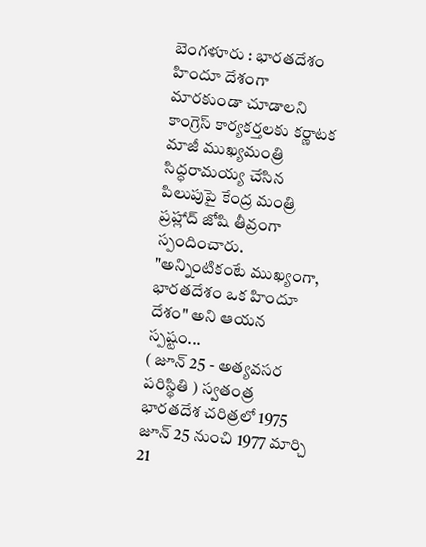బెంగళూరు : భారతదేశం హిందూ దేశంగా మారకుండా చూడాలని కాంగ్రెస్ కార్యకర్తలకు కర్ణాటక మాజీ ముఖ్యమంత్రి సిద్ధరామయ్య చేసిన పిలుపుపై కేంద్ర మంత్రి ప్రహ్లాద్ జోషి తీవ్రంగా స్పందించారు. "అన్నింటికంటే ముఖ్యంగా, భారతదేశం ఒక హిందూ దేశం" అని ఆయన స్పష్టం...
( జూన్ 25 - అత్యవసర పరిస్థితి ) స్వతంత్ర భారతదేశ చరిత్రలో 1975 జూన్ 25 నుంచి 1977 మార్చి 21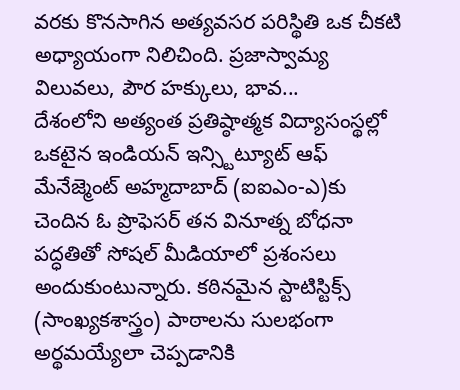వరకు కొనసాగిన అత్యవసర పరిస్థితి ఒక చీకటి అధ్యాయంగా నిలిచింది. ప్రజాస్వామ్య విలువలు, పౌర హక్కులు, భావ...
దేశంలోని అత్యంత ప్రతిష్ఠాత్మక విద్యాసంస్థల్లో ఒకటైన ఇండియన్ ఇన్స్టిట్యూట్ ఆఫ్ మేనేజ్మెంట్ అహ్మదాబాద్ (ఐఐఎం-ఎ)కు చెందిన ఓ ప్రొఫెసర్ తన వినూత్న బోధనా పద్ధతితో సోషల్ మీడియాలో ప్రశంసలు అందుకుంటున్నారు. కఠినమైన స్టాటిస్టిక్స్ (సాంఖ్యకశాస్త్రం) పాఠాలను సులభంగా అర్థమయ్యేలా చెప్పడానికి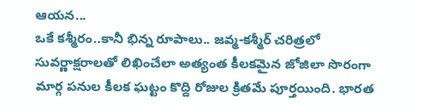ఆయన...
ఒకే కశ్మీరం..కానీ భిన్న రూపాలు.. జవ్మ-కశ్మీర్ చరిత్రలో సువర్ణాక్షరాలతో లిఖించేలా అత్యంత కీలకమైన జోజిలా సొరంగా మార్గ పనుల కీలక ఘట్టం కొద్ది రోజుల క్రితమే పూర్తయింది. భారత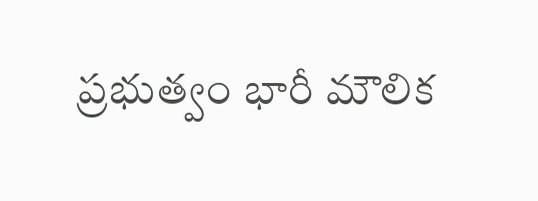ప్రభుత్వం భారీ మౌలిక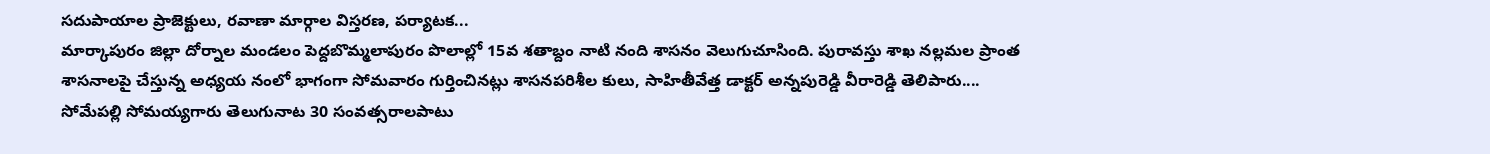సదుపాయాల ప్రాజెక్టులు, రవాణా మార్గాల విస్తరణ, పర్యాటక...
మార్కాపురం జిల్లా దోర్నాల మండలం పెద్దబొమ్మలాపురం పొలాల్లో 15వ శతాబ్దం నాటి నంది శాసనం వెలుగుచూసింది. పురావస్తు శాఖ నల్లమల ప్రాంత శాసనాలపై చేస్తున్న అధ్యయ నంలో భాగంగా సోమవారం గుర్తించినట్లు శాసనపరిశీల కులు, సాహితీవేత్త డాక్టర్ అన్నపురెడ్డి వీరారెడ్డి తెలిపారు....
సోమేపల్లి సోమయ్యగారు తెలుగునాట 30 సంవత్సరాలపాటు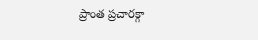ప్రాంత ప్రచారక్గా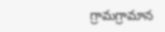గ్రామగ్రామాన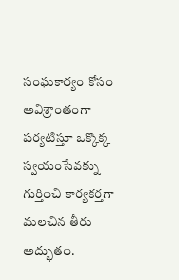సంఘకార్యం కోసం అవిశ్రాంతంగా పర్యటిస్తూ ఒక్కొక్క స్వయంసేవక్ను గుర్తించి కార్యకర్తగా మలచిన తీరు అద్భుతం.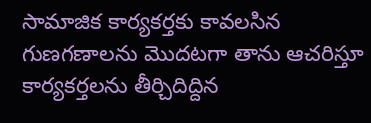సామాజిక కార్యకర్తకు కావలసిన గుణగణాలను మొదటగా తాను ఆచరిస్తూ కార్యకర్తలను తీర్చిదిద్దిన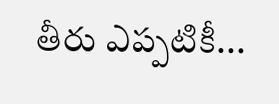తీరు ఎప్పటికీ...